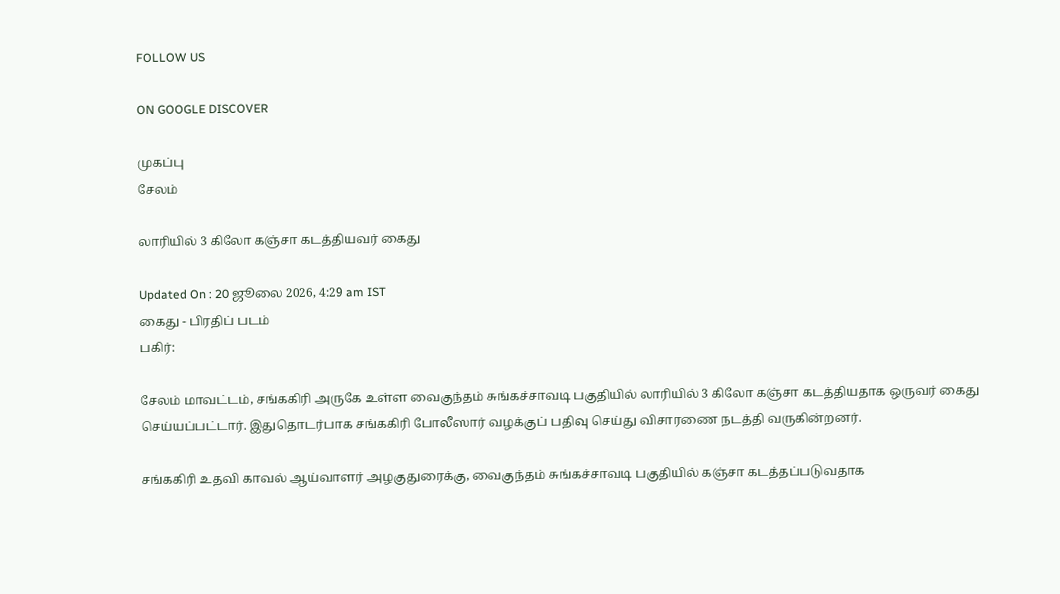FOLLOW US

ON GOOGLE DISCOVER

முகப்பு
சேலம்

லாரியில் 3 கிலோ கஞ்சா கடத்தியவர் கைது

Updated On : 20 ஜூலை 2026, 4:29 am IST
கைது - பிரதிப் படம்
பகிர்:

சேலம் மாவட்டம், சங்ககிரி அருகே உள்ள வைகுந்தம் சுங்கச்சாவடி பகுதியில் லாரியில் 3 கிலோ கஞ்சா கடத்தியதாக ஒருவர் கைது செய்யப்பட்டார். இதுதொடர்பாக சங்ககிரி போலீஸார் வழக்குப் பதிவு செய்து விசாரணை நடத்தி வருகின்றனர்.

சங்ககிரி உதவி காவல் ஆய்வாளர் அழகுதுரைக்கு, வைகுந்தம் சுங்கச்சாவடி பகுதியில் கஞ்சா கடத்தப்படுவதாக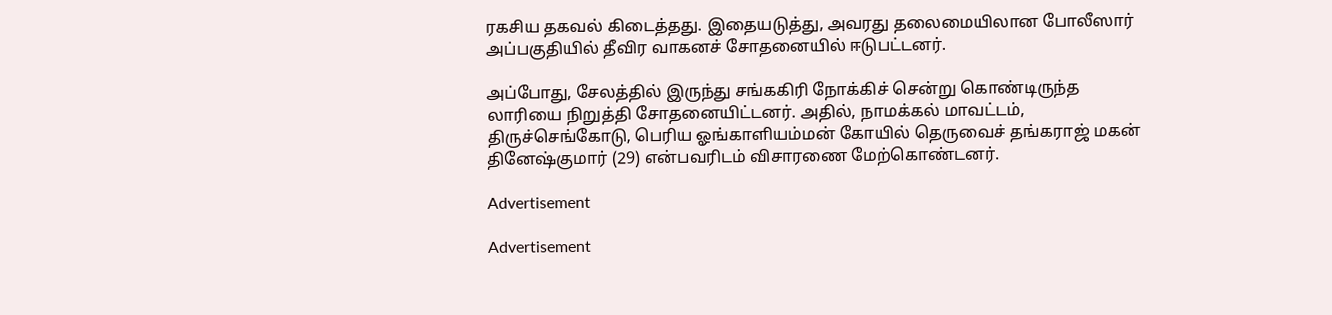ரகசிய தகவல் கிடைத்தது. இதையடுத்து, அவரது தலைமையிலான போலீஸார் அப்பகுதியில் தீவிர வாகனச் சோதனையில் ஈடுபட்டனர்.

அப்போது, சேலத்தில் இருந்து சங்ககிரி நோக்கிச் சென்று கொண்டிருந்த லாரியை நிறுத்தி சோதனையிட்டனர். அதில், நாமக்கல் மாவட்டம், திருச்செங்கோடு, பெரிய ஓங்காளியம்மன் கோயில் தெருவைச் தங்கராஜ் மகன் தினேஷ்குமார் (29) என்பவரிடம் விசாரணை மேற்கொண்டனர்.

Advertisement

Advertisement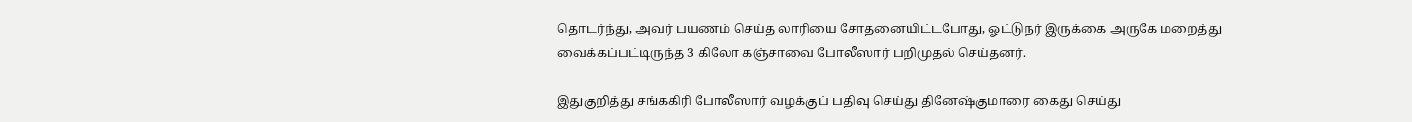தொடர்ந்து, அவர் பயணம் செய்த லாரியை சோதனையிட்டபோது, ஓட்டுநர் இருக்கை அருகே மறைத்து வைக்கப்பட்டிருந்த 3 கிலோ கஞ்சாவை போலீஸார் பறிமுதல் செய்தனர்.

இதுகுறித்து சங்ககிரி போலீஸார் வழக்குப் பதிவு செய்து தினேஷ்குமாரை கைது செய்து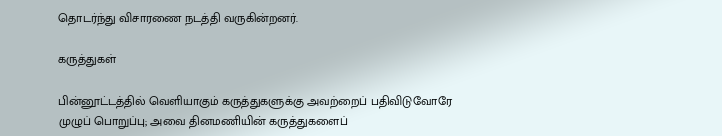தொடர்ந்து விசாரணை நடத்தி வருகின்றனர்.

கருத்துகள்

பின்னூட்டத்தில் வெளியாகும் கருத்துகளுக்கு அவற்றைப் பதிவிடுவோரே முழுப் பொறுப்பு; அவை தினமணியின் கருத்துகளைப்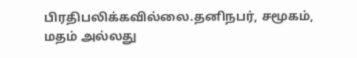பிரதிபலிக்கவில்லை.தனிநபர், சமூகம், மதம் அல்லது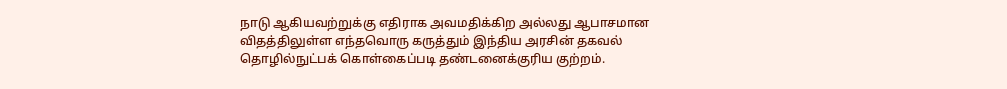நாடு ஆகியவற்றுக்கு எதிராக அவமதிக்கிற அல்லது ஆபாசமான விதத்திலுள்ள எந்தவொரு கருத்தும் இந்திய அரசின் தகவல் தொழில்நுட்பக் கொள்கைப்படி தண்டனைக்குரிய குற்றம்.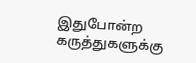இதுபோன்ற கருத்துகளுக்கு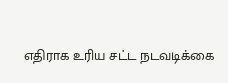எதிராக உரிய சட்ட நடவடிக்கை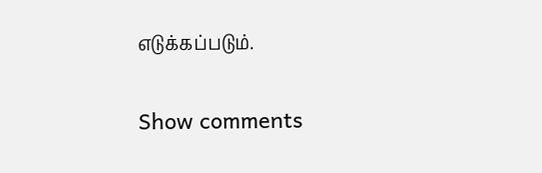எடுக்கப்படும்.

Show comments